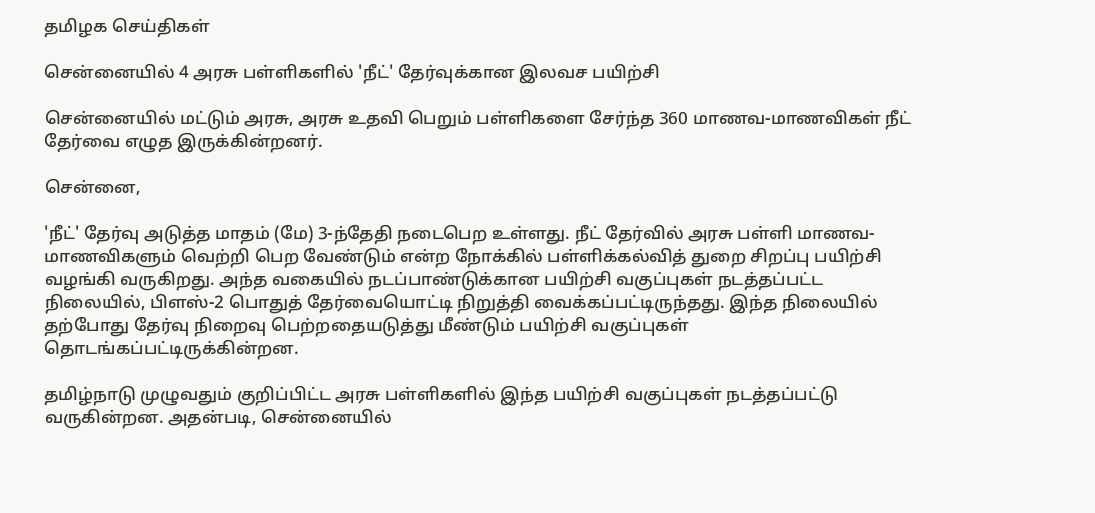தமிழக செய்திகள்

சென்னையில் 4 அரசு பள்ளிகளில் 'நீட்' தேர்வுக்கான இலவச பயிற்சி

சென்னையில் மட்டும் அரசு, அரசு உதவி பெறும் பள்ளிகளை சேர்ந்த 360 மாணவ-மாணவிகள் நீட் தேர்வை எழுத இருக்கின்றனர்.

சென்னை,

'நீட்' தேர்வு அடுத்த மாதம் (மே) 3-ந்தேதி நடைபெற உள்ளது. நீட் தேர்வில் அரசு பள்ளி மாணவ-மாணவிகளும் வெற்றி பெற வேண்டும் என்ற நோக்கில் பள்ளிக்கல்வித் துறை சிறப்பு பயிற்சி வழங்கி வருகிறது. அந்த வகையில் நடப்பாண்டுக்கான பயிற்சி வகுப்புகள் நடத்தப்பட்ட நிலையில், பிளஸ்-2 பொதுத் தேர்வையொட்டி நிறுத்தி வைக்கப்பட்டிருந்தது. இந்த நிலையில் தற்போது தேர்வு நிறைவு பெற்றதையடுத்து மீண்டும் பயிற்சி வகுப்புகள் தொடங்கப்பட்டிருக்கின்றன.

தமிழ்நாடு முழுவதும் குறிப்பிட்ட அரசு பள்ளிகளில் இந்த பயிற்சி வகுப்புகள் நடத்தப்பட்டு வருகின்றன. அதன்படி, சென்னையில்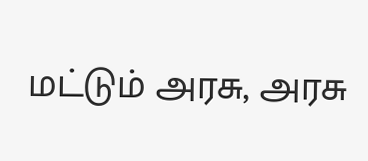மட்டும் அரசு, அரசு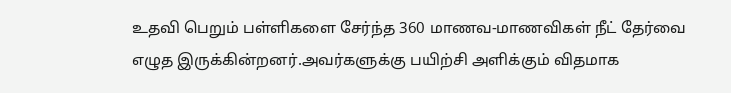உதவி பெறும் பள்ளிகளை சேர்ந்த 360 மாணவ-மாணவிகள் நீட் தேர்வை எழுத இருக்கின்றனர்.அவர்களுக்கு பயிற்சி அளிக்கும் விதமாக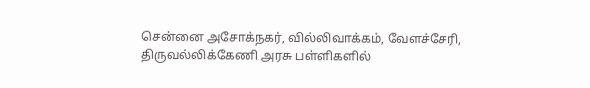சென்னை அசோக்நகர், வில்லிவாக்கம், வேளச்சேரி, திருவல்லிக்கேணி அரசு பள்ளிகளில்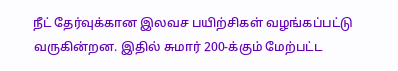நீட் தேர்வுக்கான இலவச பயிற்சிகள் வழங்கப்பட்டு வருகின்றன. இதில் சுமார் 200-க்கும் மேற்பட்ட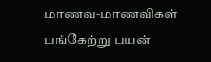மாணவ-மாணவிகள் பங்கேற்று பயன்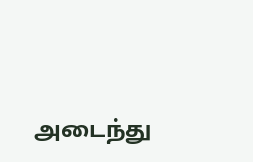அடைந்து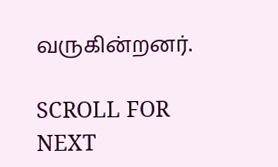வருகின்றனர்.

SCROLL FOR NEXT